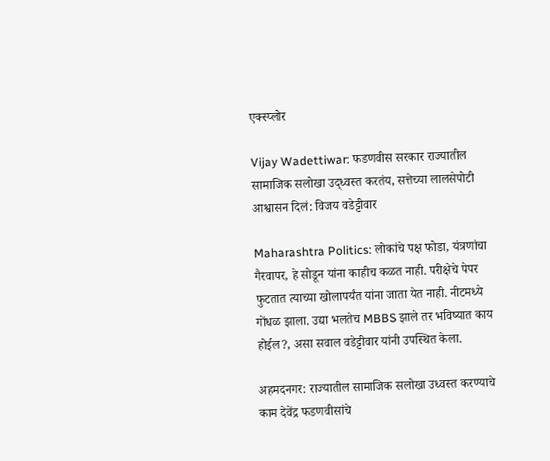एक्स्प्लोर

Vijay Wadettiwar: फडणवीस सरकार राज्यातील सामाजिक सलोखा उद्ध्वस्त करतंय, सत्तेच्या लालसेपोटी आश्वासन दिलं: विजय वडेट्टीवार

Maharashtra Politics: लोकांचे पक्ष फोडा, यंत्रणांचा गैरवापर, हे सोडून यांना काहीच कळत नाही. परीक्षेचे पेपर फुटतात त्याच्या खोलापर्यंत यांना जाता येत नाही. नीटमध्ये गोंधळ झाला. उद्या भलतेच MBBS झाले तर भविष्यात काय होईल?, असा सवाल वडेट्टीवार यांनी उपस्थित केला.

अहमदनगर: राज्यातील सामाजिक सलोखा उध्वस्त करण्याचे काम देवेंद्र फडणवीसांचे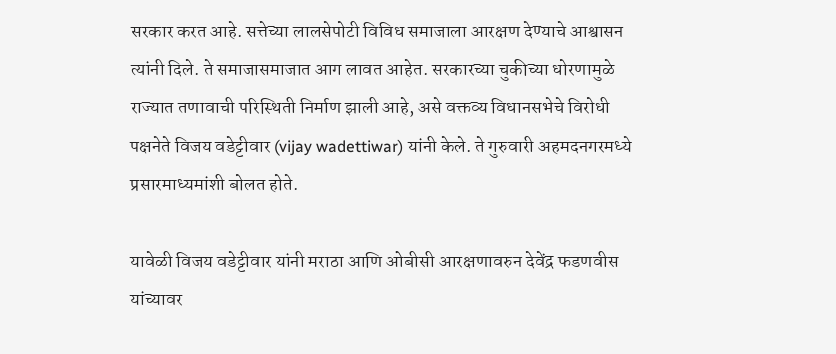सरकार करत आहे. सत्तेच्या लालसेपोटी विविध समाजाला आरक्षण देण्याचे आश्वासन त्यांनी दिले. ते समाजासमाजात आग लावत आहेत. सरकारच्या चुकीच्या धोरणामुळे राज्यात तणावाची परिस्थिती निर्माण झाली आहे, असे वक्तव्य विधानसभेचे विरोधी पक्षनेते विजय वडेट्टीवार (vijay wadettiwar) यांनी केले. ते गुरुवारी अहमदनगरमध्ये प्रसारमाध्यमांशी बोलत होते.

यावेळी विजय वडेट्टीवार यांनी मराठा आणि ओबीसी आरक्षणावरुन देवेंद्र फडणवीस यांच्यावर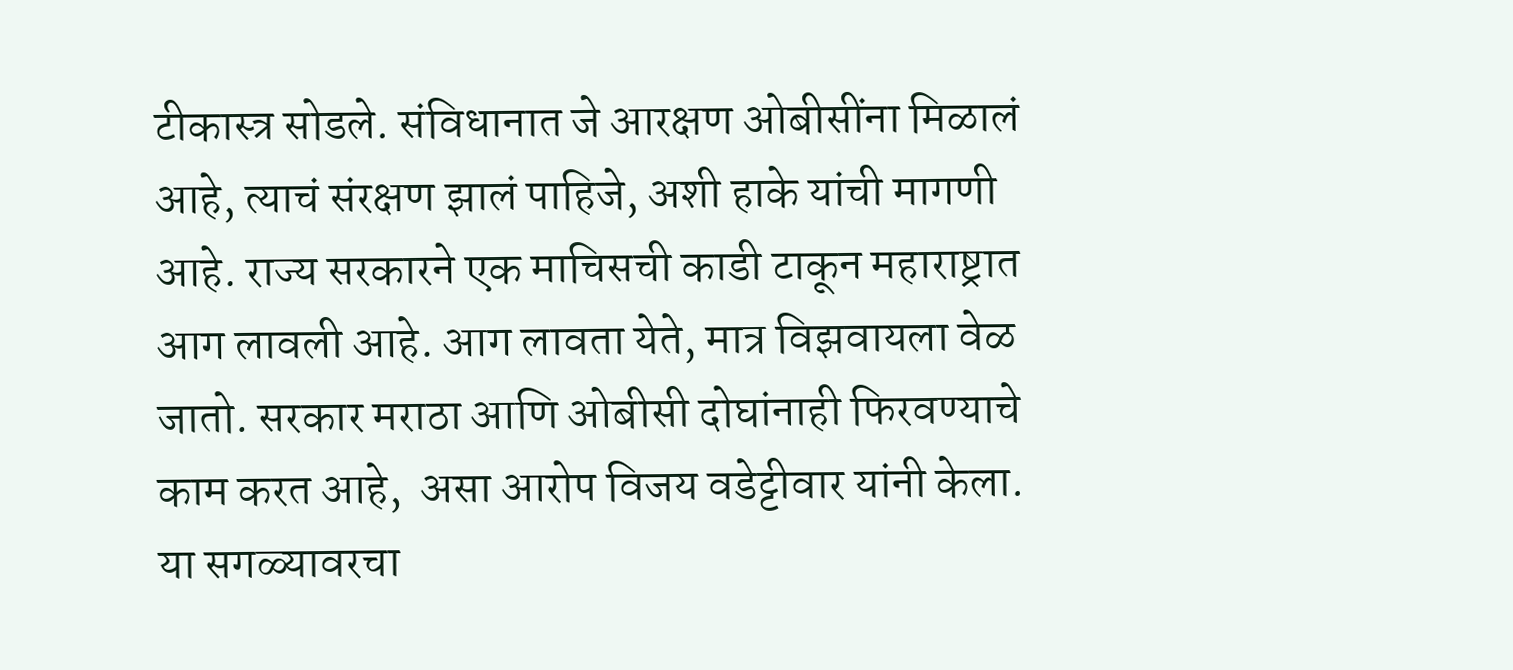टीकास्त्र सोडले. संविधानात जे आरक्षण ओबीसींना मिळालं आहे, त्याचं संरक्षण झालं पाहिजे, अशी हाके यांची मागणी आहे. राज्य सरकारने एक माचिसची काडी टाकून महाराष्ट्रात आग लावली आहे. आग लावता येते, मात्र विझवायला वेळ जातो. सरकार मराठा आणि ओबीसी दोघांनाही फिरवण्याचे काम करत आहे,  असा आरोप विजय वडेट्टीवार यांनी केला. या सगळ्यावरचा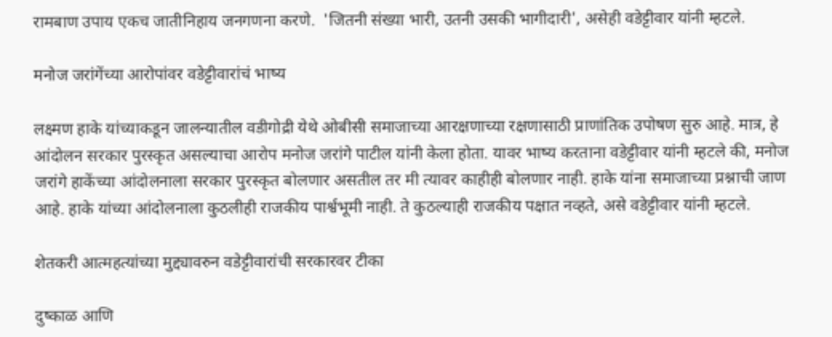रामबाण उपाय एकच जातीनिहाय जनगणना करणे.  'जितनी संख्या भारी, उतनी उसकी भागीदारी', असेही वडेट्टीवार यांनी म्हटले.

मनोज जरांगेंच्या आरोपांवर वडेट्टीवारांचं भाष्य

लक्ष्मण हाके यांच्याकडून जालन्यातील वडीगोद्री येथे ओबीसी समाजाच्या आरक्षणाच्या रक्षणासाठी प्राणांतिक उपोषण सुरु आहे. मात्र, हे आंदोलन सरकार पुरस्कृत असल्याचा आरोप मनोज जरांगे पाटील यांनी केला होता. यावर भाष्य करताना वडेट्टीवार यांनी म्हटले की, मनोज जरांगे हाकेंच्या आंदोलनाला सरकार पुरस्कृत बोलणार असतील तर मी त्यावर काहीही बोलणार नाही. हाके यांना समाजाच्या प्रश्नाची जाण आहे. हाके यांच्या आंदोलनाला कुठलीही राजकीय पार्श्वभूमी नाही. ते कुठल्याही राजकीय पक्षात नव्हते, असे वडेट्टीवार यांनी म्हटले.

शेतकरी आत्महत्यांच्या मुद्द्यावरुन वडेट्टीवारांची सरकारवर टीका

दुष्काळ आणि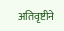अतिवृष्टीने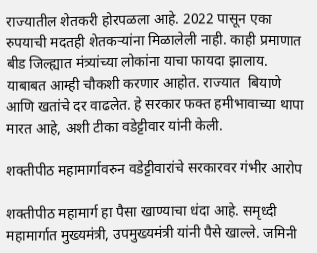राज्यातील शेतकरी होरपळला आहे. 2022 पासून एका रुपयाची मदतही शेतकऱ्यांना मिळालेली नाही. काही प्रमाणात बीड जिल्ह्यात मंत्र्यांच्या लोकांना याचा फायदा झालाय. याबाबत आम्ही चौकशी करणार आहोत. राज्यात  बियाणे आणि खतांचे दर वाढलेत. हे सरकार फक्त हमीभावाच्या थापा मारत आहे, अशी टीका वडेट्टीवार यांनी केली.

शक्तीपीठ महामार्गावरुन वडेट्टीवारांचे सरकारवर गंभीर आरोप

शक्तीपीठ महामार्ग हा पैसा खाण्याचा धंदा आहे. समृध्दी महामार्गात मुख्यमंत्री, उपमुख्यमंत्री यांनी पैसे खाल्ले. जमिनी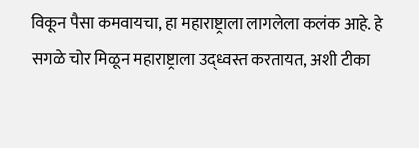विकून पैसा कमवायचा, हा महाराष्ट्राला लागलेला कलंक आहे. हे सगळे चोर मिळून महाराष्ट्राला उद्ध्वस्त करतायत, अशी टीका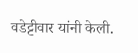वडेट्टीवार यांनी केली.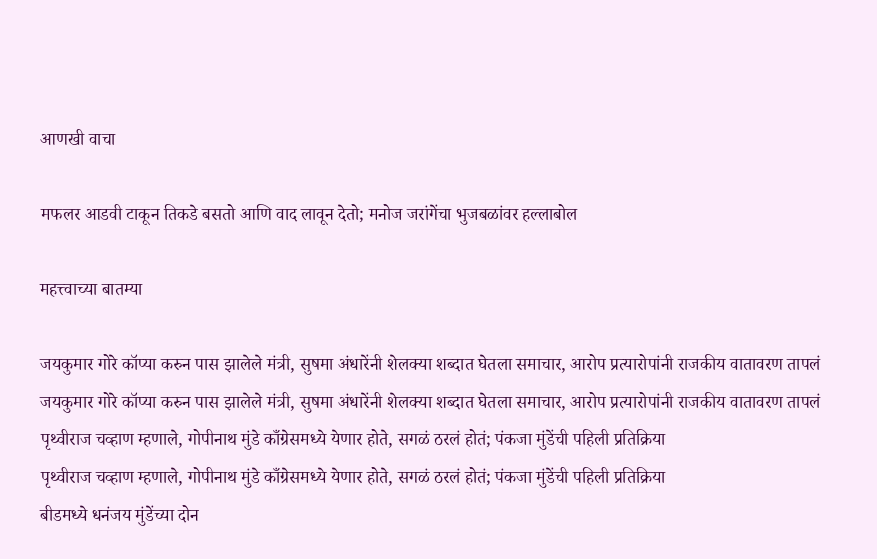आणखी वाचा

मफलर आडवी टाकून तिकडे बसतो आणि वाद लावून देतो; मनोज जरांगेंचा भुजबळांवर हल्लाबोल

महत्त्वाच्या बातम्या

जयकुमार गोरे कॉप्या करुन पास झालेले मंत्री, सुषमा अंधारेंनी शेलक्या शब्दात घेतला समाचार, आरोप प्रत्यारोपांनी राजकीय वातावरण तापलं
जयकुमार गोरे कॉप्या करुन पास झालेले मंत्री, सुषमा अंधारेंनी शेलक्या शब्दात घेतला समाचार, आरोप प्रत्यारोपांनी राजकीय वातावरण तापलं
पृथ्वीराज चव्हाण म्हणाले, गोपीनाथ मुंडे काँग्रेसमध्ये येणार होते, सगळं ठरलं होतं; पंकजा मुंडेंची पहिली प्रतिक्रिया
पृथ्वीराज चव्हाण म्हणाले, गोपीनाथ मुंडे काँग्रेसमध्ये येणार होते, सगळं ठरलं होतं; पंकजा मुंडेंची पहिली प्रतिक्रिया
बीडमध्ये धनंजय मुंडेंच्या दोन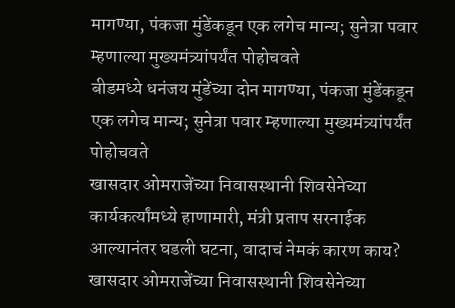मागण्या, पंकजा मुंडेंकडून एक लगेच मान्य; सुनेत्रा पवार म्हणाल्या मुख्यमंत्र्यांपर्यंत पोहोचवते
बीडमध्ये धनंजय मुंडेंच्या दोन मागण्या, पंकजा मुंडेंकडून एक लगेच मान्य; सुनेत्रा पवार म्हणाल्या मुख्यमंत्र्यांपर्यंत पोहोचवते
खासदार ओमराजेंच्या निवासस्थानी शिवसेनेच्या कार्यकर्त्यांमध्ये हाणामारी, मंत्री प्रताप सरनाईक आल्यानंतर घडली घटना, वादाचं नेमकं कारण काय?
खासदार ओमराजेंच्या निवासस्थानी शिवसेनेच्या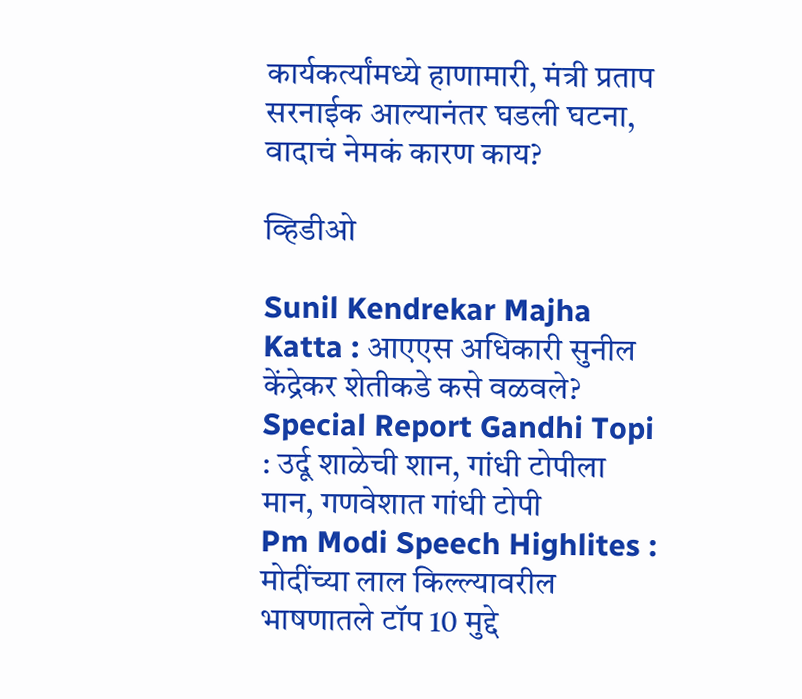कार्यकर्त्यांमध्ये हाणामारी, मंत्री प्रताप सरनाईक आल्यानंतर घडली घटना, वादाचं नेमकं कारण काय?

व्हिडीओ

Sunil Kendrekar Majha Katta : आएएस अधिकारी सुनील केंद्रेकर शेतीकडे कसे वळवले?
Special Report Gandhi Topi : उर्दू शाळेची शान, गांधी टोपीला मान, गणवेशात गांधी टोपी
Pm Modi Speech Highlites : मोदींच्या लाल किल्ल्यावरील भाषणातले टॉप 10 मुद्दे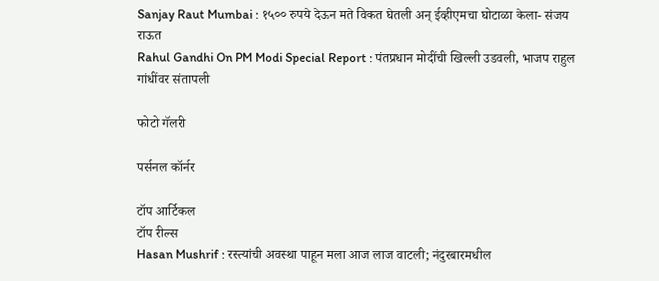Sanjay Raut Mumbai : १५०० रुपये देऊन मते विकत घेतली अन् ईव्हीएमचा घोटाळा केला- संजय राऊत
Rahul Gandhi On PM Modi Special Report : पंतप्रधान मोदींची खिल्ली उडवली, भाजप राहुल गांधींवर संतापली

फोटो गॅलरी

पर्सनल कॉर्नर

टॉप आर्टिकल
टॉप रील्स
Hasan Mushrif : रस्त्यांची अवस्था पाहून मला आज लाज वाटली; नंदुरबारमधील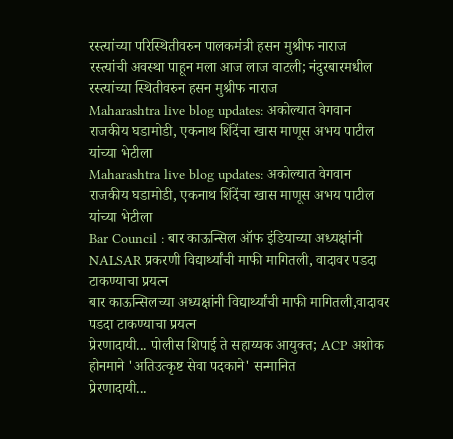रस्त्यांच्या परिस्थितीवरुन पालकमंत्री हसन मुश्रीफ नाराज
रस्त्यांची अवस्था पाहून मला आज लाज वाटली; नंदुरबारमधील रस्त्यांच्या स्थितीवरुन हसन मुश्रीफ नाराज
Maharashtra live blog updates: अकोल्यात वेगवान राजकीय घडामोडी, एकनाथ शिंदेंचा खास माणूस अभय पाटील यांच्या भेटीला
Maharashtra live blog updates: अकोल्यात वेगवान राजकीय घडामोडी, एकनाथ शिंदेंचा खास माणूस अभय पाटील यांच्या भेटीला
Bar Council : बार काऊन्सिल ऑफ इंडियाच्या अध्यक्षांनी NALSAR प्रकरणी विद्यार्थ्यांची माफी मागितली, वादावर पडदा टाकण्याचा प्रयत्न
बार काऊन्सिलच्या अध्यक्षांनी विद्यार्थ्यांची माफी मागितली,वादावर पडदा टाकण्याचा प्रयत्न
प्रेरणादायी... पोलीस शिपाई ते सहाय्यक आयुक्त; ACP अशोक होनमाने 'अतिउत्कृष्ट सेवा पदकाने' सन्मानित
प्रेरणादायी...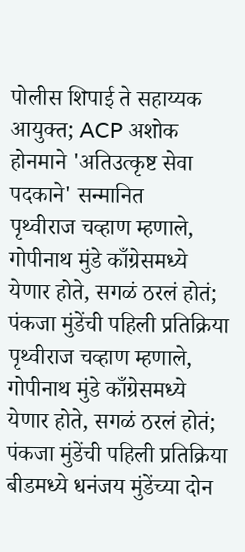पोलीस शिपाई ते सहाय्यक आयुक्त; ACP अशोक होनमाने 'अतिउत्कृष्ट सेवा पदकाने' सन्मानित
पृथ्वीराज चव्हाण म्हणाले, गोपीनाथ मुंडे काँग्रेसमध्ये येणार होते, सगळं ठरलं होतं; पंकजा मुंडेंची पहिली प्रतिक्रिया
पृथ्वीराज चव्हाण म्हणाले, गोपीनाथ मुंडे काँग्रेसमध्ये येणार होते, सगळं ठरलं होतं; पंकजा मुंडेंची पहिली प्रतिक्रिया
बीडमध्ये धनंजय मुंडेंच्या दोन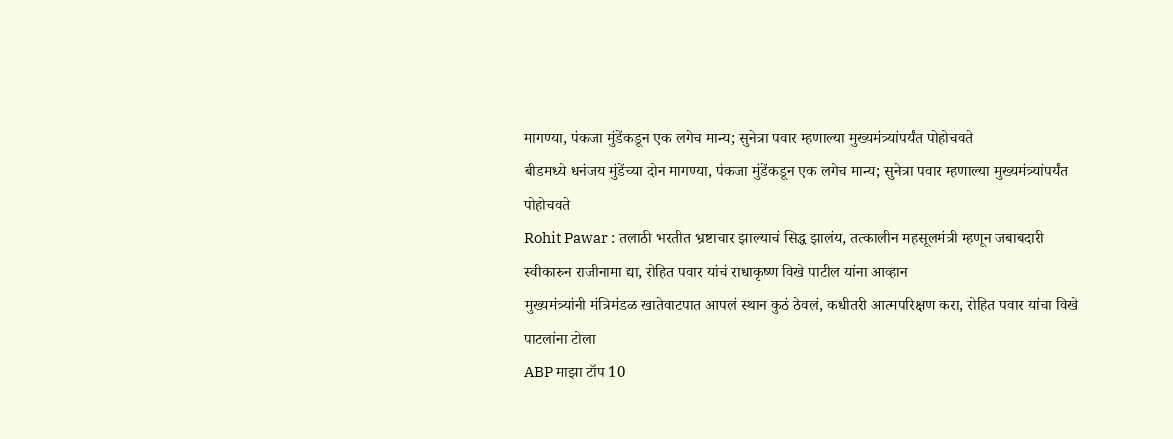मागण्या, पंकजा मुंडेंकडून एक लगेच मान्य; सुनेत्रा पवार म्हणाल्या मुख्यमंत्र्यांपर्यंत पोहोचवते
बीडमध्ये धनंजय मुंडेंच्या दोन मागण्या, पंकजा मुंडेंकडून एक लगेच मान्य; सुनेत्रा पवार म्हणाल्या मुख्यमंत्र्यांपर्यंत पोहोचवते
Rohit Pawar : तलाठी भरतीत भ्रष्टाचार झाल्याचं सिद्ध झालंय, तत्कालीन महसूलमंत्री म्हणून जबाबदारी स्वीकारुन राजीनामा द्या, रोहित पवार यांचं राधाकृष्ण विखे पाटील यांना आव्हान
मुख्यमंत्र्यांनी मंत्रिमंडळ खातेवाटपात आपलं स्थान कुठं ठेवलं, कधीतरी आत्मपरिक्षण करा, रोहित पवार यांचा विखे पाटलांना टोला
ABP माझा टॉप 10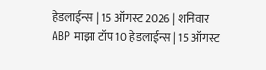हेडलाईन्स | 15 ऑगस्ट 2026 | शनिवार
ABP माझा टॉप 10 हेडलाईन्स | 15 ऑगस्ट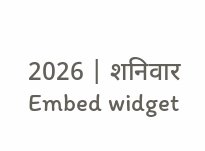2026 | शनिवार
Embed widget